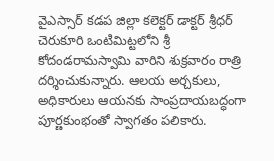వైఎస్సార్ కడప జిల్లా కలెక్టర్ డాక్టర్ శ్రీధర్ చెరుకూరి ఒంటిమిట్టలోని శ్రీ కోదండరామస్వామి వారిని శుక్రవారం రాత్రి దర్శించుకున్నారు. ఆలయ అర్చకులు, అధికారులు ఆయనకు సాంప్రదాయబద్ధంగా పూర్ణకుంభంతో స్వాగతం పలికారు.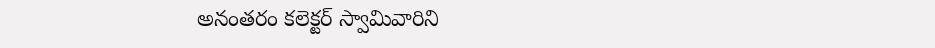అనంతరం కలెక్టర్ స్వామివారిని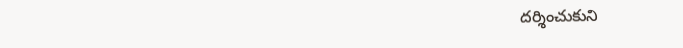దర్శించుకుని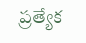ప్రత్యేక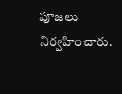పూజలు నిర్వహించారు.